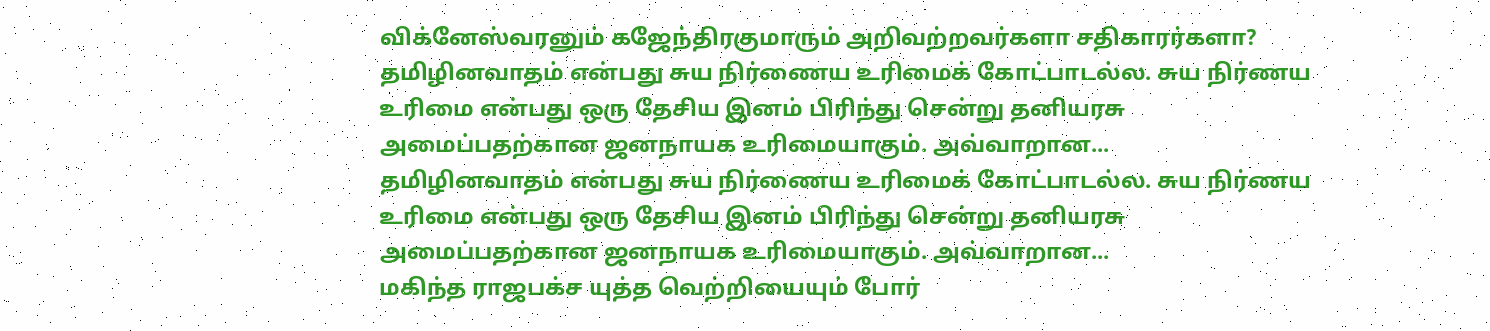விக்னேஸ்வரனும் கஜேந்திரகுமாரும் அறிவற்றவர்களா சதிகாரர்களா?
தமிழினவாதம் என்பது சுய நிர்ணைய உரிமைக் கோட்பாடல்ல. சுய நிர்ணய உரிமை என்பது ஒரு தேசிய இனம் பிரிந்து சென்று தனியரசு அமைப்பதற்கான ஜனநாயக உரிமையாகும். அவ்வாறான...
தமிழினவாதம் என்பது சுய நிர்ணைய உரிமைக் கோட்பாடல்ல. சுய நிர்ணய உரிமை என்பது ஒரு தேசிய இனம் பிரிந்து சென்று தனியரசு அமைப்பதற்கான ஜனநாயக உரிமையாகும். அவ்வாறான...
மகிந்த ராஜபக்ச யுத்த வெற்றியையும் போர்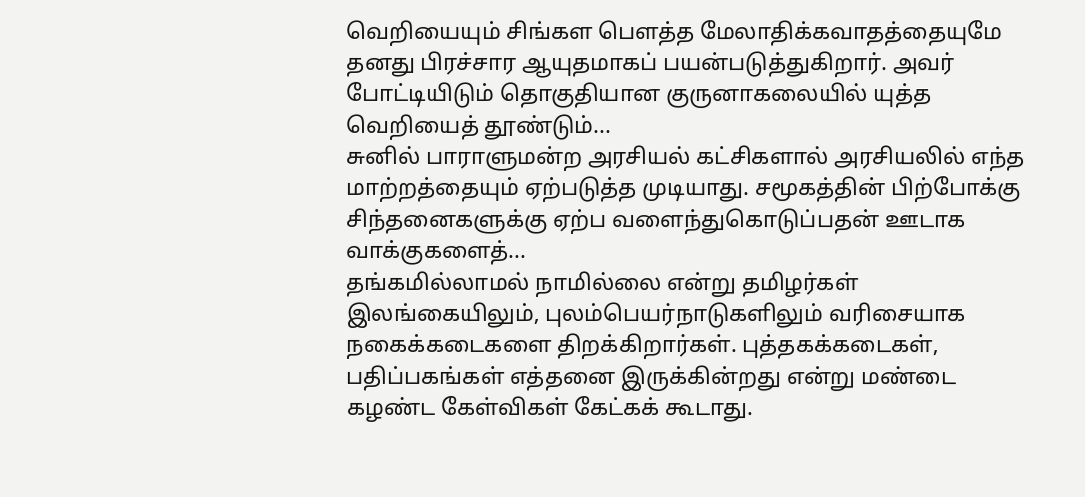வெறியையும் சிங்கள பௌத்த மேலாதிக்கவாதத்தையுமே தனது பிரச்சார ஆயுதமாகப் பயன்படுத்துகிறார். அவர் போட்டியிடும் தொகுதியான குருனாகலையில் யுத்த வெறியைத் தூண்டும்...
சுனில் பாராளுமன்ற அரசியல் கட்சிகளால் அரசியலில் எந்த மாற்றத்தையும் ஏற்படுத்த முடியாது. சமூகத்தின் பிற்போக்கு சிந்தனைகளுக்கு ஏற்ப வளைந்துகொடுப்பதன் ஊடாக வாக்குகளைத்...
தங்கமில்லாமல் நாமில்லை என்று தமிழர்கள் இலங்கையிலும், புலம்பெயர்நாடுகளிலும் வரிசையாக நகைக்கடைகளை திறக்கிறார்கள். புத்தகக்கடைகள், பதிப்பகங்கள் எத்தனை இருக்கின்றது என்று மண்டை கழண்ட கேள்விகள் கேட்கக் கூடாது.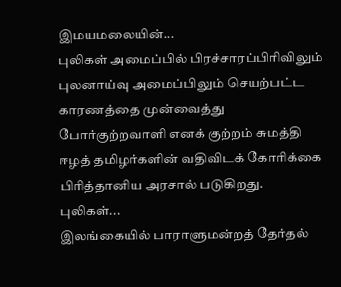இமயமலையின்...
புலிகள் அமைப்பில் பிரச்சாரப்பிரிவிலும் புலனாய்வு அமைப்பிலும் செயற்பட்ட காரணத்தை முன்வைத்து போர்குற்றவாளி எனக் குற்றம் சுமத்தி ஈழத் தமிழர்களின் வதிவிடக் கோரிக்கை பிரித்தானிய அரசால் படுகிறது. புலிகள்...
இலங்கையில் பாராளுமன்றத் தேர்தல்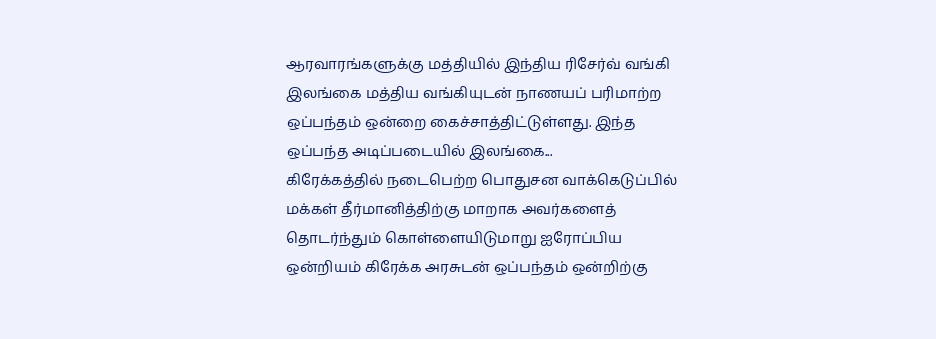ஆரவாரங்களுக்கு மத்தியில் இந்திய ரிசேர்வ் வங்கி இலங்கை மத்திய வங்கியுடன் நாணயப் பரிமாற்ற ஒப்பந்தம் ஒன்றை கைச்சாத்திட்டுள்ளது. இந்த ஒப்பந்த அடிப்படையில் இலங்கை...
கிரேக்கத்தில் நடைபெற்ற பொதுசன வாக்கெடுப்பில் மக்கள் தீர்மானித்திற்கு மாறாக அவர்களைத் தொடர்ந்தும் கொள்ளையிடுமாறு ஐரோப்பிய ஒன்றியம் கிரேக்க அரசுடன் ஒப்பந்தம் ஒன்றிற்கு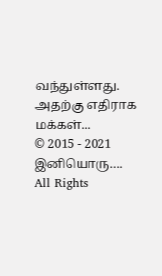வந்துள்ளது. அதற்கு எதிராக மக்கள்...
© 2015 - 2021 இனியொரு…. All Rights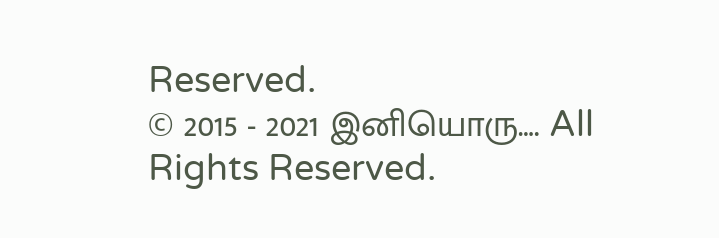Reserved.
© 2015 - 2021 இனியொரு…. All Rights Reserved.